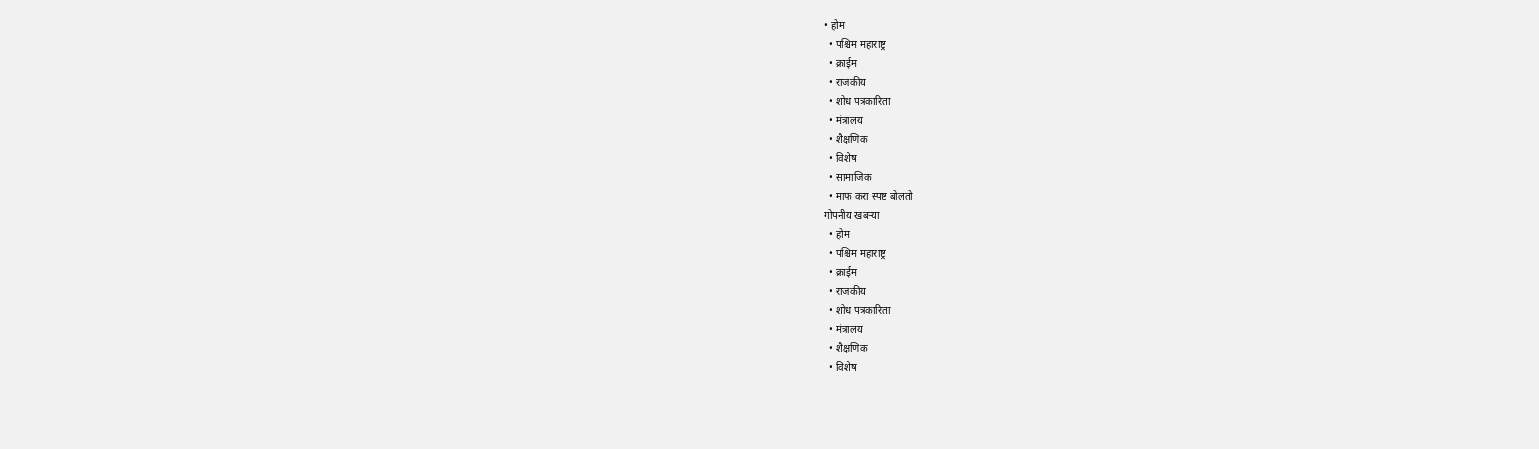• होम
  • पश्चिम महाराष्ट्र
  • क्राईम
  • राजकीय
  • शोध पत्रकारिता
  • मंत्रालय
  • शैक्षणिक
  • विशेष
  • सामाजिक
  • माफ करा स्पष्ट बोलतो
गोपनीय खबऱ्या
  • होम
  • पश्चिम महाराष्ट्र
  • क्राईम
  • राजकीय
  • शोध पत्रकारिता
  • मंत्रालय
  • शैक्षणिक
  • विशेष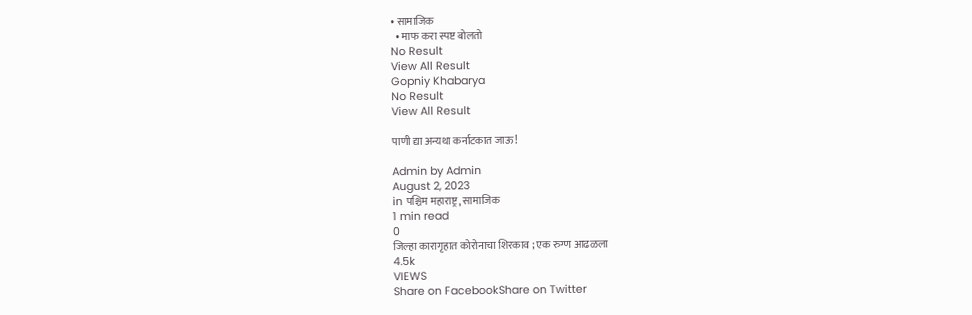• सामाजिक
  • माफ करा स्पष्ट बोलतो
No Result
View All Result
Gopniy Khabarya
No Result
View All Result

पाणी द्या अन्यथा कर्नाटकात जाऊ!

Admin by Admin
August 2, 2023
in पश्चिम महाराष्ट्र, सामाजिक
1 min read
0
जिल्हा कारागृहात कोरोनाचा शिरकाव ; एक रुग्ण आढळला
4.5k
VIEWS
Share on FacebookShare on Twitter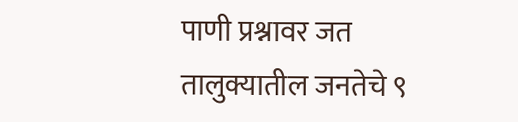पाणी प्रश्नावर जत तालुक्यातील जनतेचे ९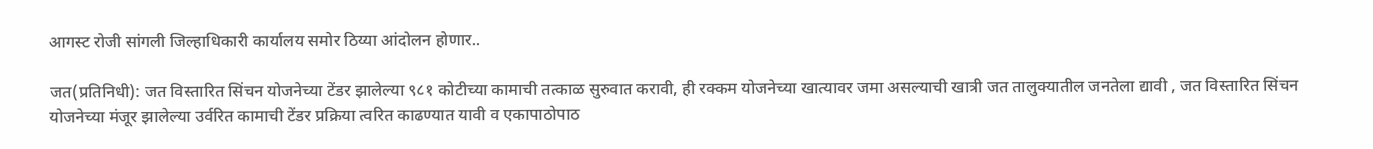आगस्ट रोजी सांगली जिल्हाधिकारी कार्यालय समोर ठिय्या आंदोलन होणार..

जत(प्रतिनिधी): जत विस्तारित सिंचन योजनेच्या टेंडर झालेल्या ९८१ कोटीच्या कामाची तत्काळ सुरुवात करावी, ही रक्कम योजनेच्या खात्यावर जमा असल्याची खात्री जत तालुक्यातील जनतेला द्यावी , जत विस्तारित सिंचन योजनेच्या मंजूर झालेल्या उर्वरित कामाची टेंडर प्रक्रिया त्वरित काढण्यात यावी व एकापाठोपाठ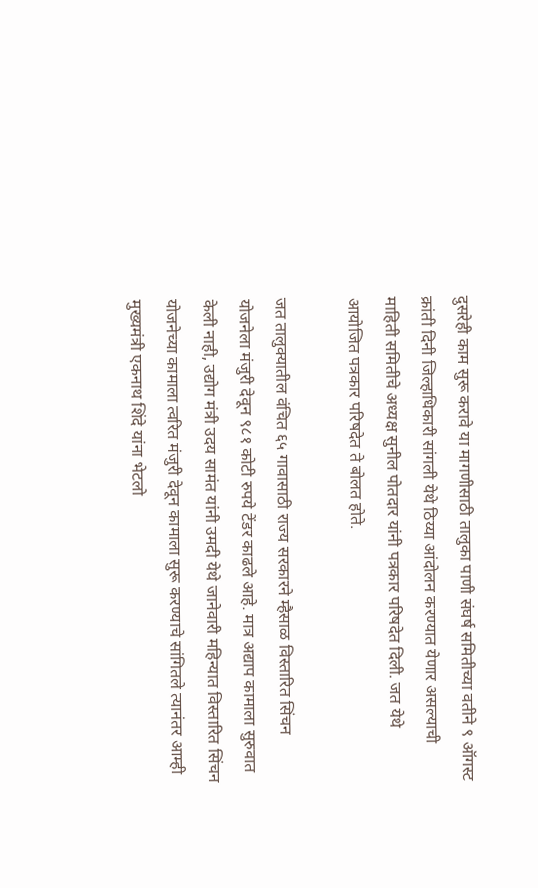दुसरेही काम सुरू करावे या मागणीसाठी तालुका पाणी संघर्ष समितीच्या वतीने ९ ऑगस्ट क्रांती दिनी जिल्हाधिकारी सांगली येथे ठिय्या आंदोलन करण्यात येणार असल्याची माहिती समितीचे अध्यक्ष सुनील पोतदार यांनी पत्रकार परिषदेत दिली. जत येथे आयोजित पत्रकार परिषदेत ते बोलत होते.

जत तालुक्यातील वंचित ६५ गावासाठी राज्य सरकारने म्हैसाळ विस्तारित सिंचन योजनेला मंजुरी देवून ९८१ कोटी रुपये टेंडर काढले आहे. मात्र अद्याप कामाला सुरुवात केली नाही, उद्योग मंत्री उदय सामंत यांनी उमदी येथे जानेवारी महिन्यात विस्तारित सिंचन योजनेच्या कामाला त्वरित मंजुरी देवून कामाला सुरू करण्याचे सांगितले त्यानंतर आम्ही मुख्यमंत्री एकनाथ शिंदे यांना भेटलो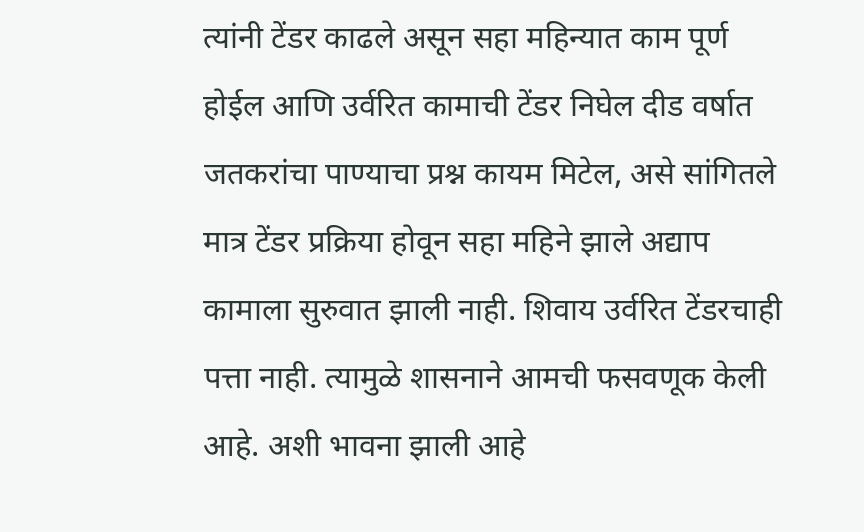त्यांनी टेंडर काढले असून सहा महिन्यात काम पूर्ण होईल आणि उर्वरित कामाची टेंडर निघेल दीड वर्षात जतकरांचा पाण्याचा प्रश्न कायम मिटेल, असे सांगितले मात्र टेंडर प्रक्रिया होवून सहा महिने झाले अद्याप कामाला सुरुवात झाली नाही. शिवाय उर्वरित टेंडरचाही पत्ता नाही. त्यामुळे शासनाने आमची फसवणूक केली आहे. अशी भावना झाली आहे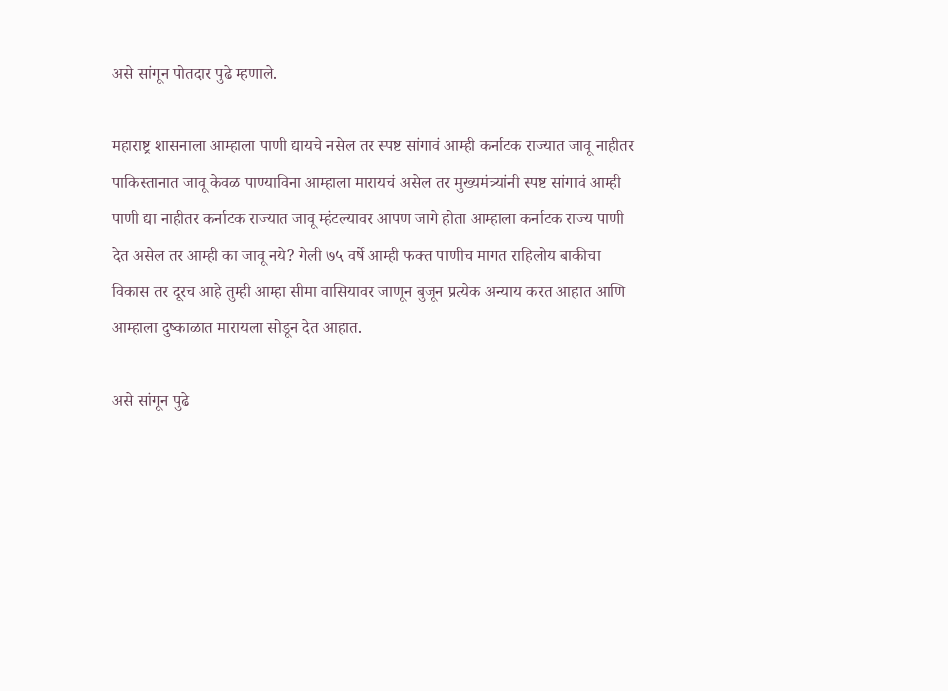असे सांगून पोतदार पुढे म्हणाले.

महाराष्ट्र शासनाला आम्हाला पाणी द्यायचे नसेल तर स्पष्ट सांगावं आम्ही कर्नाटक राज्यात जावू नाहीतर पाकिस्तानात जावू केवळ पाण्याविना आम्हाला मारायचं असेल तर मुख्यमंत्र्यांनी स्पष्ट सांगावं आम्ही पाणी द्या नाहीतर कर्नाटक राज्यात जावू म्हंटल्यावर आपण जागे होता आम्हाला कर्नाटक राज्य पाणी देत असेल तर आम्ही का जावू नये? गेली ७५ वर्षे आम्ही फक्त पाणीच मागत राहिलोय बाकीचा विकास तर दूरच आहे तुम्ही आम्हा सीमा वासियावर जाणून बुजून प्रत्येक अन्याय करत आहात आणि आम्हाला दुष्काळात मारायला सोडून देत आहात.

असे सांगून पुढे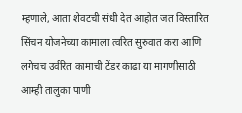म्हणाले, आता शेवटची संधी देत आहोत जत विस्तारित सिंचन योजनेच्या कामाला त्वरित सुरुवात करा आणि लगेचच उर्वरित कामाची टेंडर काढा या मागणीसाठी आम्ही तालुका पाणी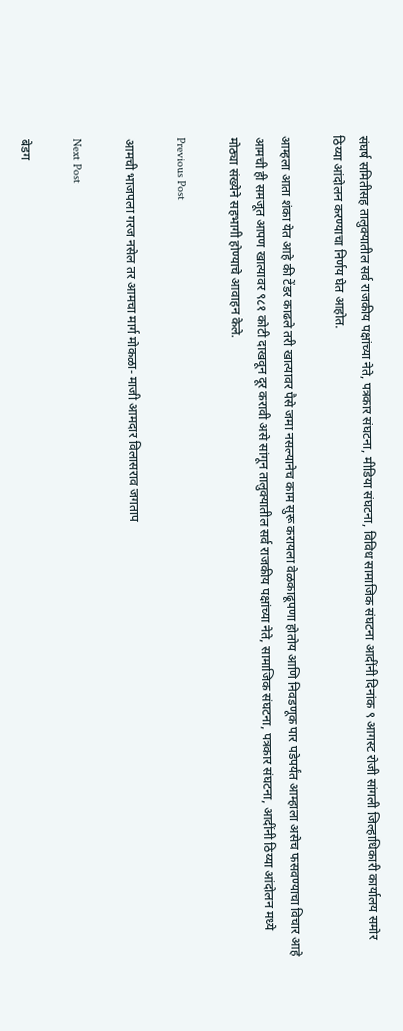संघर्ष समितीसह तालुक्यातील सर्व राजकीय पक्षांच्या नेते, पत्रकार संघटना, मीडिया संघटना, विविध सामाजिक संघटना आदींनी दिनांक ९ आगस्ट रोजी सांगली जिल्हाधिकारी कार्यालय समोर ठिय्या आंदोलन करण्याचा निर्णय घेत आहोत.

आम्हला आता शंका येत आहे की टेंडर काढले तरी खात्यावर पैसे जमा नसल्यानेच काम सुरू करायला वेळकाढूपणा होतोय आणि निवडणूक पार पडेपर्यंत आम्हाला असेच फसवण्याचा विचार आहे आमची ही समजूत आपण खात्यावर ९८१ कोटी दाखवून दूर करावी असे सांगून तालुक्यातील सर्व राजकीय पक्षांच्या नेते, सामाजिक संघटना, पत्रकार संघटना, आदींनी ठिय्या आंदोलन मध्ये मोठ्या संख्येने सहभागी होण्याचे आवाहन केले.

Previous Post

आमची भाजपला गरज नसेल तर आमचा मार्ग मोकळा- माजी आमदार विलासराव जगताप

Next Post

बेडग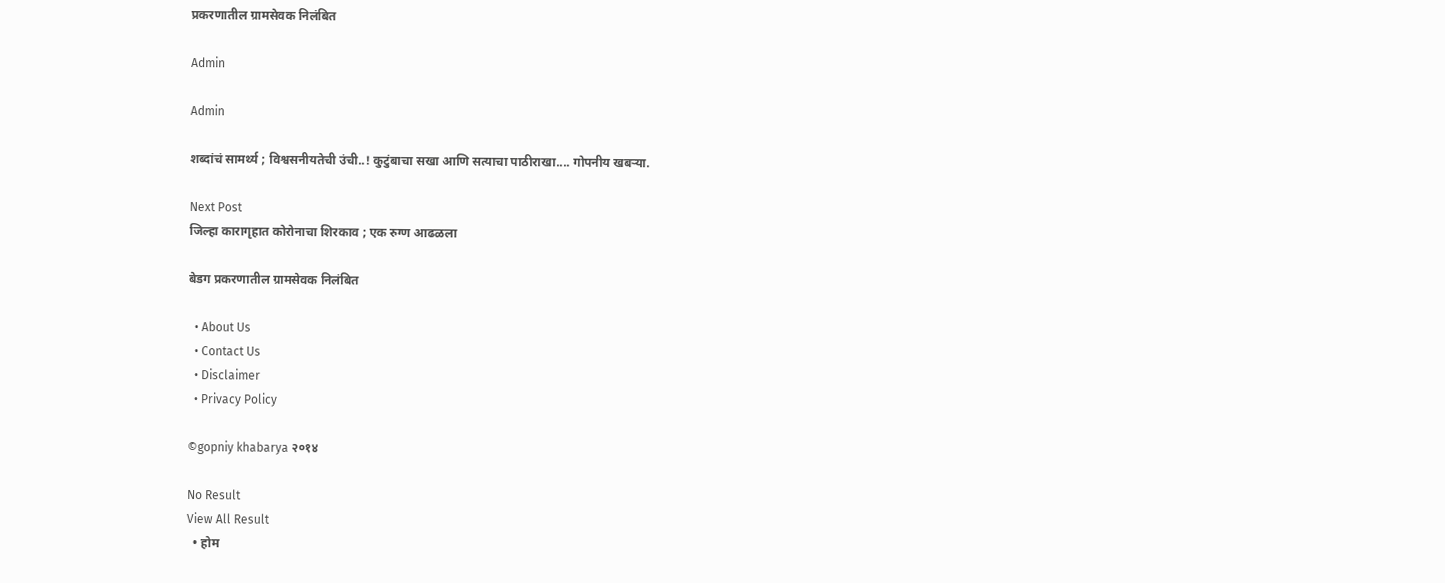प्रकरणातील ग्रामसेवक निलंबित

Admin

Admin

शब्दांचं सामर्थ्य ; विश्वसनीयतेची उंची..! कुटुंबाचा सखा आणि सत्याचा पाठीराखा.... गोपनीय खबऱ्या.

Next Post
जिल्हा कारागृहात कोरोनाचा शिरकाव ; एक रुग्ण आढळला

बेडग प्रकरणातील ग्रामसेवक निलंबित

  • About Us
  • Contact Us
  • Disclaimer
  • Privacy Policy

©gopniy khabarya २०१४

No Result
View All Result
  • होम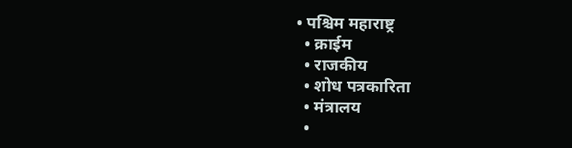• पश्चिम महाराष्ट्र
  • क्राईम
  • राजकीय
  • शोध पत्रकारिता
  • मंत्रालय
  •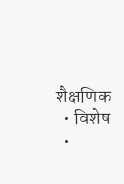शैक्षणिक
  • विशेष
  •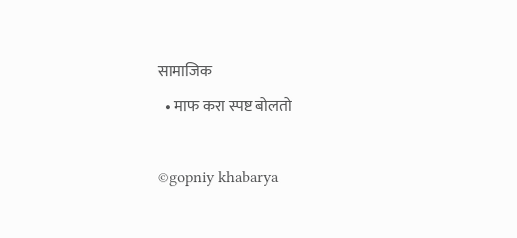सामाजिक
  • माफ करा स्पष्ट बोलतो

©gopniy khabarya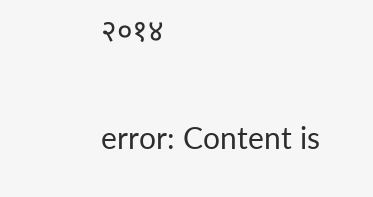२०१४

error: Content is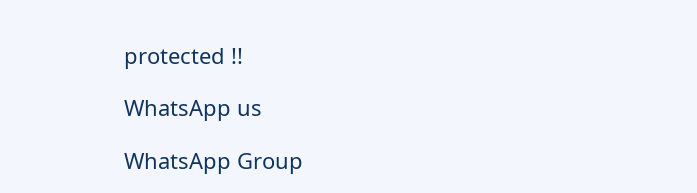protected !!

WhatsApp us

WhatsApp Group